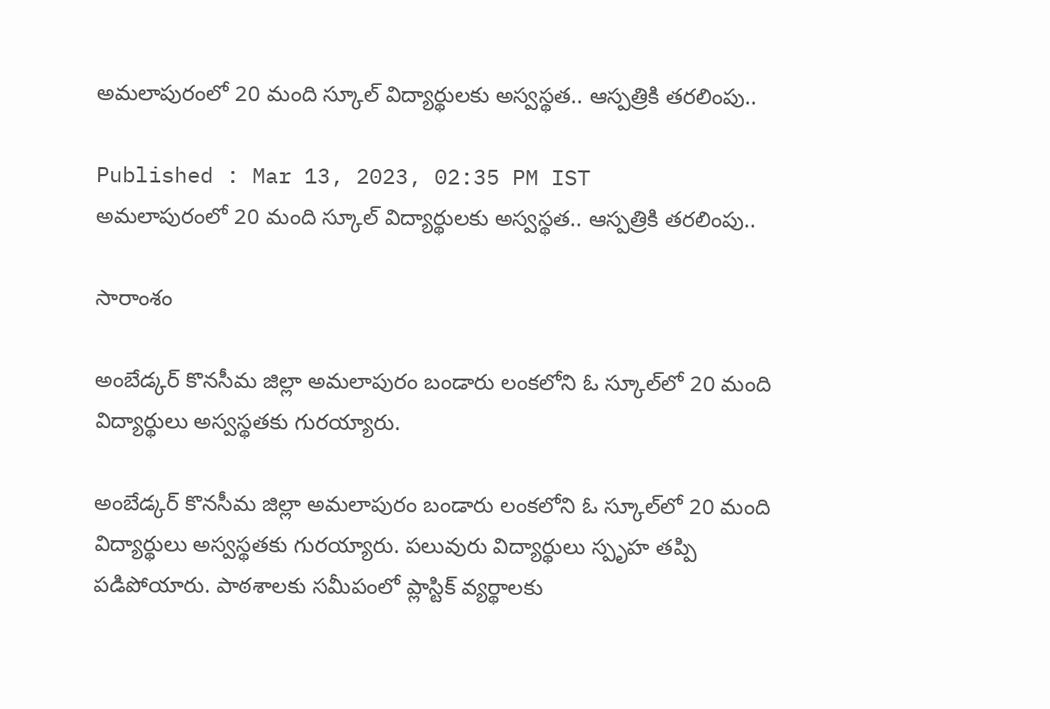అమలాపురంలో 20 మంది స్కూల్ విద్యార్థులకు అస్వస్థత.. ఆస్పత్రికి తరలింపు..

Published : Mar 13, 2023, 02:35 PM IST
అమలాపురంలో 20 మంది స్కూల్ విద్యార్థులకు అస్వస్థత.. ఆస్పత్రికి తరలింపు..

సారాంశం

అంబేడ్కర్ కొనసీమ జిల్లా అమలాపురం బండారు లంక‌లోని ఓ స్కూల్‌లో 20 మంది విద్యార్థులు అస్వస్థతకు గురయ్యారు.

అంబేడ్కర్ కొనసీమ జిల్లా అమలాపురం బండారు లంక‌లోని ఓ స్కూల్‌లో 20 మంది విద్యార్థులు అస్వస్థతకు గురయ్యారు. పలువురు విద్యార్థులు స్పృహ తప్పి పడిపోయారు. పాఠశాలకు సమీపంలో ప్లాస్టిక్ వ్యర్థాలకు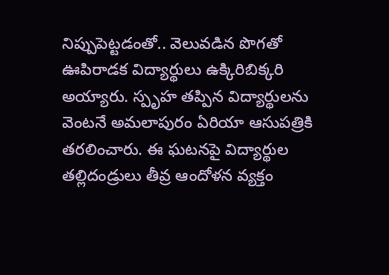నిప్పుపెట్టడంతో.. వెలువడిన పొగతో ఊపిరాడక విద్యార్థులు ఉక్కిరిబిక్కరి అయ్యారు. స్పృహ తప్పిన విద్యార్థులను వెంటనే అమలాపురం ఏరియా ఆసుపత్రికి తరలించారు. ఈ ఘటనపై విద్యార్థుల తల్లిదండ్రులు తీవ్ర ఆందోళన వ్యక్తం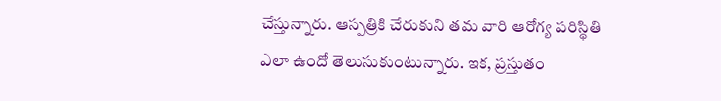చేస్తున్నారు. ఆస్పత్రికి చేరుకుని తమ వారి ఆరోగ్య పరిస్థితి ఎలా ఉందో తెలుసుకుంటున్నారు. ఇక, ప్రస్తుతం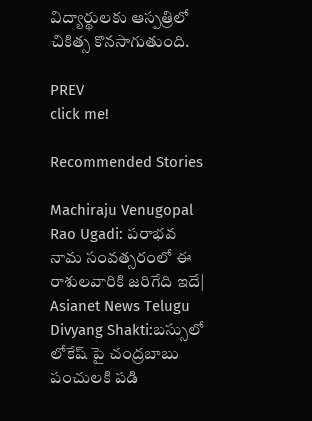విద్యార్థులకు ఆస్పత్రిలో చికిత్స కొనసాగుతుంది.

PREV
click me!

Recommended Stories

Machiraju Venugopal Rao Ugadi: పరాభవ నామ సంవత్సరంలో ఈ రాశులవారికి జరిగేది ఇదే| Asianet News Telugu
Divyang Shakti:బస్సులో లోకేష్ పై చంద్రబాబు పంచులకి పడి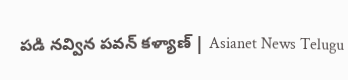పడి నవ్విన పవన్ కళ్యాణ్ | Asianet News Telugu